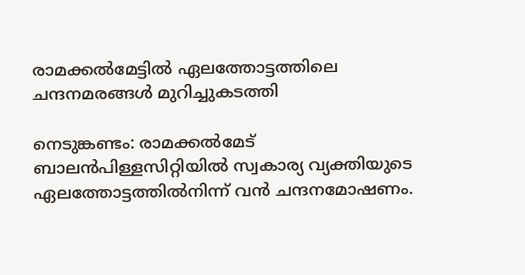രാമക്കൽമേട്ടിൽ ഏലത്തോട്ടത്തിലെ ചന്ദനമരങ്ങൾ മുറിച്ചുകടത്തി

നെടുങ്കണ്ടം: രാമക്കല്‍മേട് ബാലൻപിള്ളസിറ്റിയില്‍ സ്വകാര്യ വ്യക്തിയുടെ ഏലത്തോട്ടത്തിൽനിന്ന് വൻ ചന്ദനമോഷണം.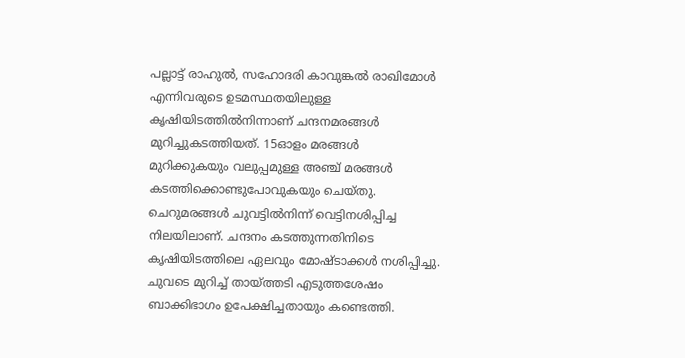പല്ലാട്ട് രാഹുല്‍, സഹോദരി കാവുങ്കല്‍ രാഖിമോള്‍ എന്നിവരുടെ ഉടമസ്ഥതയിലുള്ള കൃഷിയിടത്തില്‍നിന്നാണ് ചന്ദനമരങ്ങള്‍ മുറിച്ചുകടത്തിയത്. 15ഓളം മരങ്ങള്‍ മുറിക്കുകയും വലുപ്പമുള്ള അഞ്ച് മരങ്ങള്‍ കടത്തിക്കൊണ്ടുപോവുകയും ചെയ്തു. ചെറുമരങ്ങള്‍ ചുവട്ടില്‍നിന്ന് വെട്ടിനശിപ്പിച്ച നിലയിലാണ്. ചന്ദനം കടത്തുന്നതിനിടെ കൃഷിയിടത്തിലെ ഏലവും മോഷ്ടാക്കള്‍ നശിപ്പിച്ചു. ചുവടെ മുറിച്ച് തായ്ത്തടി എടുത്തശേഷം ബാക്കിഭാഗം ഉപേക്ഷിച്ചതായും കണ്ടെത്തി.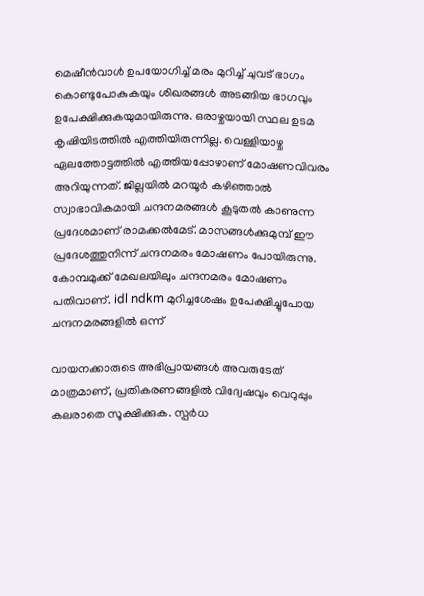മെഷീൻവാള്‍ ഉപയോഗിച്ച് മരം മുറിച്ച് ചുവട് ഭാഗം കൊണ്ടുപോകുകയും ശിഖരങ്ങള്‍ അടങ്ങിയ ഭാഗവും ഉപേക്ഷിക്കുകയുമായിരുന്നു. ഒരാഴ്ചയായി സ്ഥല ഉടമ കൃഷിയിടത്തില്‍ എത്തിയിരുന്നില്ല. വെള്ളിയാഴ്ച ഏലത്തോട്ടത്തില്‍ എത്തിയപ്പോഴാണ് മോഷണവിവരം അറിയുന്നത്. ജില്ലയില്‍ മറയൂര്‍ കഴിഞ്ഞാല്‍ സ്വാഭാവികമായി ചന്ദനമരങ്ങള്‍ കൂടുതല്‍ കാണുന്ന പ്രദേശമാണ് രാമക്കല്‍മേട്. മാസങ്ങള്‍ക്കുമുമ്പ് ഈ പ്രദേശത്തുനിന്ന് ചന്ദനമരം മോഷണം പോയിരുന്നു. കോമ്പമുക്ക് മേഖലയിലും ചന്ദനമരം മോഷണം പതിവാണ്. idl ndkm മുറിച്ചശേഷം ഉപേക്ഷിച്ചുപോയ ചന്ദനമരങ്ങളില്‍ ഒന്ന്

വായനക്കാരുടെ അഭിപ്രായങ്ങള്‍ അവരുടേത് മാത്രമാണ്, പ്രതികരണങ്ങളിൽ വിദ്വേഷവും വെറുപ്പും കലരാതെ സൂക്ഷിക്കുക. സ്പർധ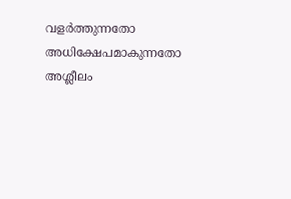വളർത്തുന്നതോ അധിക്ഷേപമാകുന്നതോ അശ്ലീലം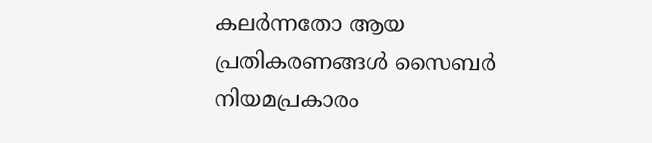കലർന്നതോ ആയ പ്രതികരണങ്ങൾ സൈബർ നിയമപ്രകാരം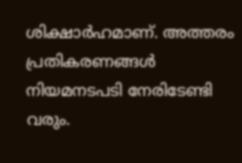ശിക്ഷാർഹമാണ്. അത്തരം പ്രതികരണങ്ങൾ നിയമനടപടി നേരിടേണ്ടി വരും.